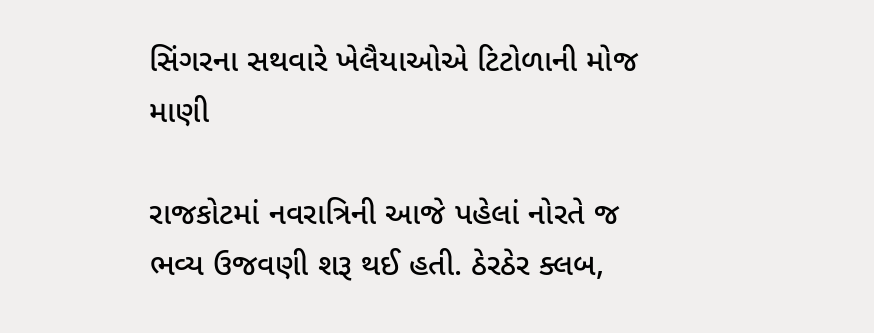સિંગરના સથવારે ખેલૈયાઓએ ટિટોળાની મોજ માણી

રાજકોટમાં નવરાત્રિની આજે પહેલાં નોરતે જ ભવ્ય ઉજવણી શરૂ થઈ હતી. ઠેરઠેર ક્લબ,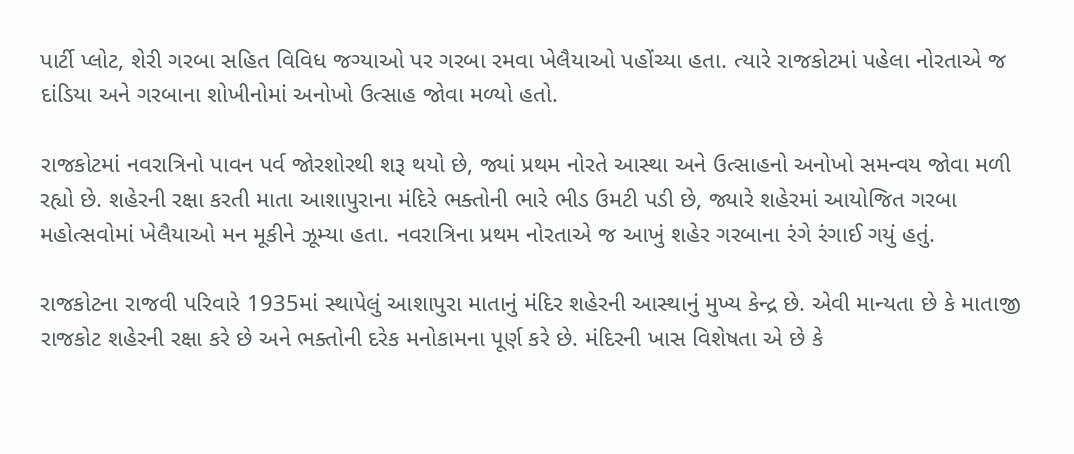પાર્ટી પ્લોટ, શેરી ગરબા સહિત વિવિધ જગ્યાઓ પર ગરબા રમવા ખેલૈયાઓ પહોંચ્યા હતા. ત્યારે રાજકોટમાં પહેલા નોરતાએ જ દાંડિયા અને ગરબાના શોખીનોમાં અનોખો ઉત્સાહ જોવા મળ્યો હતો.

રાજકોટમાં નવરાત્રિનો પાવન પર્વ જોરશોરથી શરૂ થયો છે, જ્યાં પ્રથમ નોરતે આસ્થા અને ઉત્સાહનો અનોખો સમન્વય જોવા મળી રહ્યો છે. શહેરની રક્ષા કરતી માતા આશાપુરાના મંદિરે ભક્તોની ભારે ભીડ ઉમટી પડી છે, જ્યારે શહેરમાં આયોજિત ગરબા મહોત્સવોમાં ખેલૈયાઓ મન મૂકીને ઝૂમ્યા હતા. નવરાત્રિના પ્રથમ નોરતાએ જ આખું શહેર ગરબાના રંગે રંગાઈ ગયું હતું.

રાજકોટના રાજવી પરિવારે 1935માં સ્થાપેલું આશાપુરા માતાનું મંદિર શહેરની આસ્થાનું મુખ્ય કેન્દ્ર છે. એવી માન્યતા છે કે માતાજી રાજકોટ શહેરની રક્ષા કરે છે અને ભક્તોની દરેક મનોકામના પૂર્ણ કરે છે. મંદિરની ખાસ વિશેષતા એ છે કે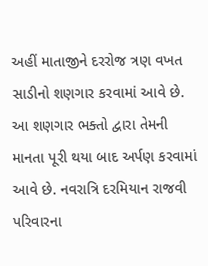અહીં માતાજીને દરરોજ ત્રણ વખત સાડીનો શણગાર કરવામાં આવે છે. આ શણગાર ભક્તો દ્વારા તેમની માનતા પૂરી થયા બાદ અર્પણ કરવામાં આવે છે. નવરાત્રિ દરમિયાન રાજવી પરિવારના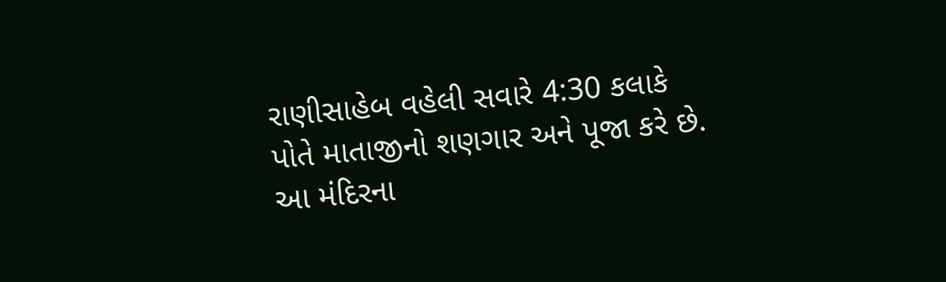રાણીસાહેબ વહેલી સવારે 4:30 કલાકે પોતે માતાજીનો શણગાર અને પૂજા કરે છે. આ મંદિરના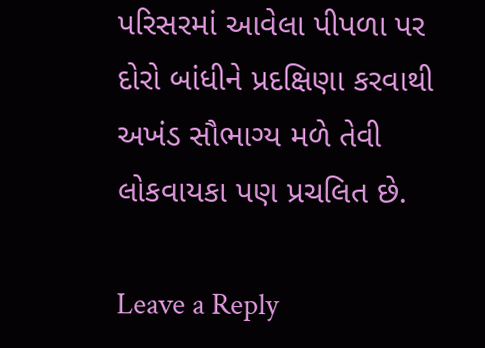પરિસરમાં આવેલા પીપળા પર દોરો બાંધીને પ્રદક્ષિણા કરવાથી અખંડ સૌભાગ્ય મળે તેવી લોકવાયકા પણ પ્રચલિત છે.

Leave a Reply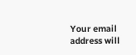Your email address will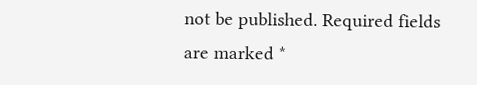not be published. Required fields are marked *